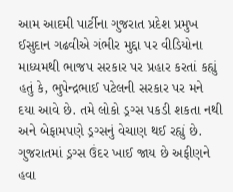આમ આદમી પાર્ટીના ગુજરાત પ્રદેશ પ્રમુખ ઈસુદાન ગઢવીએ ગંભીર મુદ્દા પર વીડિયોના માધ્યમથી ભાજપ સરકાર પર પ્રહાર કરતાં કહ્યું હતું કે, ભુપેન્દ્રભાઈ પટેલની સરકાર પર મને દયા આવે છે. તમે લોકો ડ્રગ્સ પકડી શકતા નથી અને બેફામપણે ડ્રગ્સનું વેચાણ થઈ રહ્યું છે. ગુજરાતમાં ડ્રગ્સ ઉંદર ખાઈ જાય છે અફીણને હવા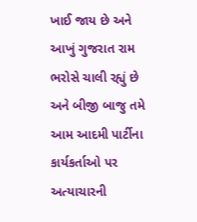ખાઈ જાય છે અને આખું ગુજરાત રામ ભરોસે ચાલી રહ્યું છે અને બીજી બાજુ તમે આમ આદમી પાર્ટીના કાર્યકર્તાઓ પર અત્યાચારની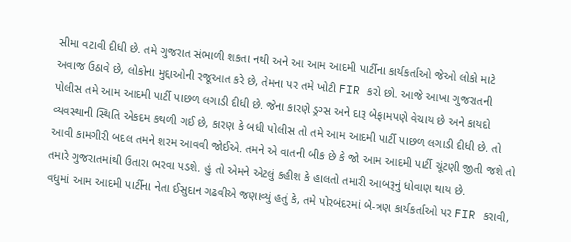સીમા વટાવી દીધી છે. તમે ગુજરાત સંભાળી શકતા નથી અને આ આમ આદમી પાર્ટીના કાર્યકર્તાઓ જેઓ લોકો માટે અવાજ ઉઠાવે છે, લોકોના મુદ્દાઓની રજૂઆત કરે છે, તેમના પર તમે ખોટી FIR કરો છો. આજે આખા ગુજરાતની પોલીસ તમે આમ આદમી પાર્ટી પાછળ લગાડી દીધી છે. જેના કારણે ડ્રગ્સ અને દારૂ બેફામપણે વેચાય છે અને કાયદો વ્યવસ્થાની સ્થિતિ એકદમ કથળી ગઈ છે, કારણ કે બધી પોલીસ તો તમે આમ આદમી પાર્ટી પાછળ લગાડી દીધી છે. તો આવી કામગીરી બદલ તમને શરમ આવવી જોઈએ. તમને એ વાતની બીક છે કે જો આમ આદમી પાર્ટી ચૂંટણી જીતી જશે તો તમારે ગુજરાતમાંથી ઉતારા ભરવા પડશે. હું તો એમને એટલું કહીશ કે હાલતો તમારી આબરૂનું ધોવાણ થાય છે.
વધુમાં આમ આદમી પાર્ટીના નેતા ઈસુદાન ગઢવીએ જણાવ્યું હતું કે, તમે પોરબંદરમાં બે-ત્રણ કાર્યકર્તાઓ પર FIR કરાવી,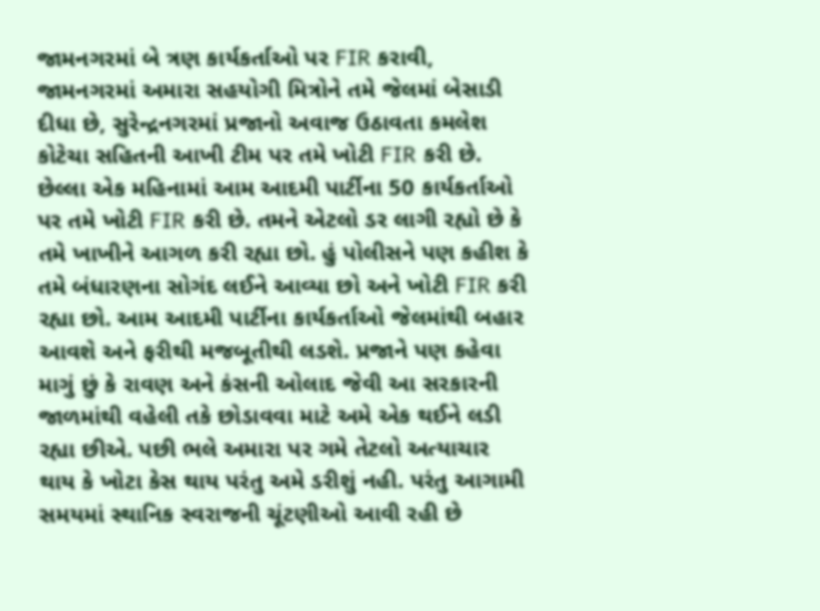જામનગરમાં બે ત્રણ કાર્યકર્તાઓ પર FIR કરાવી, જામનગરમાં અમારા સહયોગી મિત્રોને તમે જેલમાં બેસાડી દીધા છે, સુરેન્દ્રનગરમાં પ્રજાનો અવાજ ઉઠાવતા કમલેશ કોટેચા સહિતની આખી ટીમ પર તમે ખોટી FIR કરી છે. છેલ્લા એક મહિનામાં આમ આદમી પાર્ટીના 50 કાર્યકર્તાઓ પર તમે ખોટી FIR કરી છે. તમને એટલો ડર લાગી રહ્યો છે કે તમે ખાખીને આગળ કરી રહ્યા છો. હું પોલીસને પણ કહીશ કે તમે બંધારણના સોગંદ લઈને આવ્યા છો અને ખોટી FIR કરી રહ્યા છો. આમ આદમી પાર્ટીના કાર્યકર્તાઓ જેલમાંથી બહાર આવશે અને ફરીથી મજબૂતીથી લડશે. પ્રજાને પણ કહેવા માગું છું કે રાવણ અને કંસની ઓલાદ જેવી આ સરકારની જાળમાંથી વહેલી તકે છોડાવવા માટે અમે એક થઈને લડી રહ્યા છીએ. પછી ભલે અમારા પર ગમે તેટલો અત્યાચાર થાય કે ખોટા કેસ થાય પરંતુ અમે ડરીશું નહી. પરંતુ આગામી સમયમાં સ્થાનિક સ્વરાજની ચૂંટણીઓ આવી રહી છે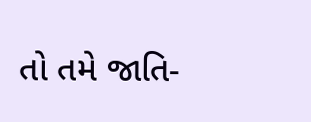તો તમે જાતિ-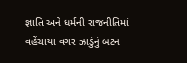જ્ઞાતિ અને ધર્મની રાજનીતિમાં વહેંચાયા વગર ઝાડુંનું બટન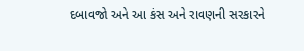દબાવજો અને આ કંસ અને રાવણની સરકારને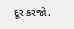દૂર કરજો.